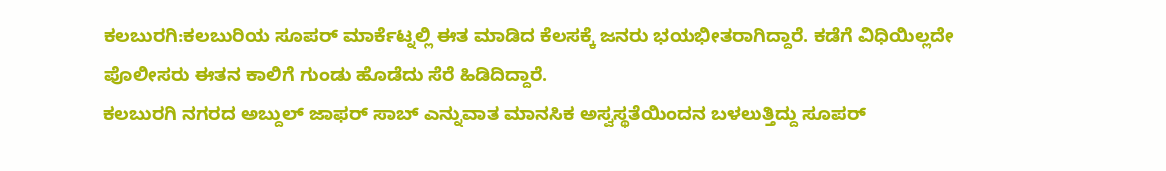ಕಲಬುರಗಿ:ಕಲಬುರಿಯ ಸೂಪರ್ ಮಾರ್ಕೆಟ್ನಲ್ಲಿ ಈತ ಮಾಡಿದ ಕೆಲಸಕ್ಕೆ ಜನರು ಭಯಭೀತರಾಗಿದ್ದಾರೆ. ಕಡೆಗೆ ವಿಧಿಯಿಲ್ಲದೇ ಪೊಲೀಸರು ಈತನ ಕಾಲಿಗೆ ಗುಂಡು ಹೊಡೆದು ಸೆರೆ ಹಿಡಿದಿದ್ದಾರೆ.
ಕಲಬುರಗಿ ನಗರದ ಅಬ್ದುಲ್ ಜಾಫರ್ ಸಾಬ್ ಎನ್ನುವಾತ ಮಾನಸಿಕ ಅಸ್ವಸ್ಥತೆಯಿಂದನ ಬಳಲುತ್ತಿದ್ದು ಸೂಪರ್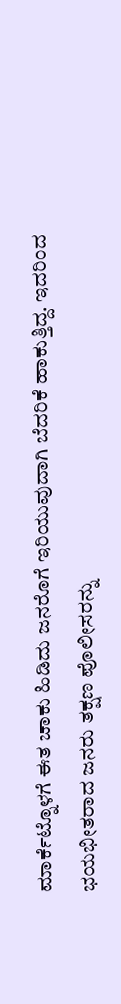ಮಾರ್ಕೆಟ್ನೊಳಗೆ ಈತ ಚಾಕು ಹಿಡಿದು ಜನರೊಗೆ ಇರಿಯುವುದಾಗಿ ಬೆದರಿಕೆ ಹಾಕುತ್ತಿದ್ದ. ಇದರಿಂದ ಭಯಭೀತರಾದ ಜನರು ತಕ್ಷಣ ಪೊಲೀಸರನ್ನು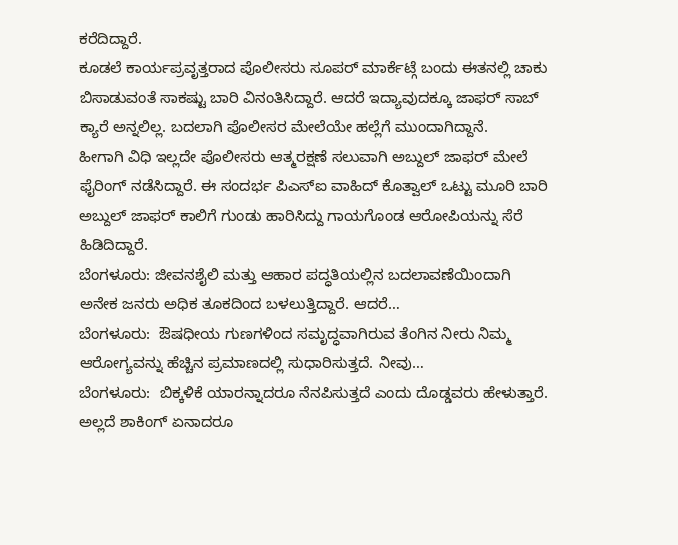ಕರೆದಿದ್ದಾರೆ.
ಕೂಡಲೆ ಕಾರ್ಯಪ್ರವೃತ್ತರಾದ ಪೊಲೀಸರು ಸೂಪರ್ ಮಾರ್ಕೆಟ್ಗೆ ಬಂದು ಈತನಲ್ಲಿ ಚಾಕು ಬಿಸಾಡುವಂತೆ ಸಾಕಷ್ಟು ಬಾರಿ ವಿನಂತಿಸಿದ್ದಾರೆ. ಆದರೆ ಇದ್ಯಾವುದಕ್ಕೂ ಜಾಫರ್ ಸಾಬ್ ಕ್ಯಾರೆ ಅನ್ನಲಿಲ್ಲ. ಬದಲಾಗಿ ಪೊಲೀಸರ ಮೇಲೆಯೇ ಹಲ್ಲೆಗೆ ಮುಂದಾಗಿದ್ದಾನೆ.
ಹೀಗಾಗಿ ವಿಧಿ ಇಲ್ಲದೇ ಪೊಲೀಸರು ಆತ್ಮರಕ್ಷಣೆ ಸಲುವಾಗಿ ಅಬ್ದುಲ್‌ ಜಾಫರ್ ಮೇಲೆ ಫೈರಿಂಗ್ ನಡೆಸಿದ್ದಾರೆ. ಈ ಸಂದರ್ಭ ಪಿಎಸ್ಐ ವಾಹಿದ್ ಕೊತ್ವಾಲ್ ಒಟ್ಟು ಮೂರಿ ಬಾರಿ ಅಬ್ದುಲ್ ಜಾಫರ್ ಕಾಲಿಗೆ ಗುಂಡು ಹಾರಿಸಿದ್ದು ಗಾಯಗೊಂಡ ಆರೋಪಿಯನ್ನು ಸೆರೆ ಹಿಡಿದಿದ್ದಾರೆ.
ಬೆಂಗಳೂರು: ಜೀವನಶೈಲಿ ಮತ್ತು ಆಹಾರ ಪದ್ಧತಿಯಲ್ಲಿನ ಬದಲಾವಣೆಯಿಂದಾಗಿ ಅನೇಕ ಜನರು ಅಧಿಕ ತೂಕದಿಂದ ಬಳಲುತ್ತಿದ್ದಾರೆ. ಆದರೆ…
ಬೆಂಗಳೂರು:  ಔಷಧೀಯ ಗುಣಗಳಿಂದ ಸಮೃದ್ಧವಾಗಿರುವ ತೆಂಗಿನ ನೀರು ನಿಮ್ಮ  ಆರೋಗ್ಯವನ್ನು ಹೆಚ್ಚಿನ ಪ್ರಮಾಣದಲ್ಲಿ ಸುಧಾರಿಸುತ್ತದೆ. ನೀವು…
ಬೆಂಗಳೂರು:  ಬಿಕ್ಕಳಿಕೆ ಯಾರನ್ನಾದರೂ ನೆನಪಿಸುತ್ತದೆ ಎಂದು ದೊಡ್ಡವರು ಹೇಳುತ್ತಾರೆ. ಅಲ್ಲದೆ ಶಾಕಿಂಗ್ ಏನಾದರೂ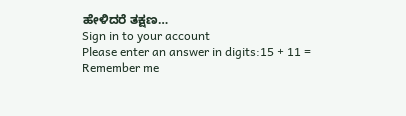ಹೇಳಿದರೆ ತಕ್ಷಣ…
Sign in to your account
Please enter an answer in digits:15 + 11 =
Remember me